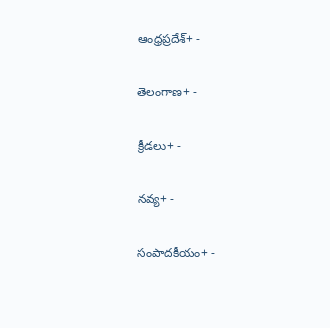ఆంధ్రప్రదేశ్+ -

తెలంగాణ+ -

క్రీడలు+ -

నవ్య+ -

సంపాదకీయం+ -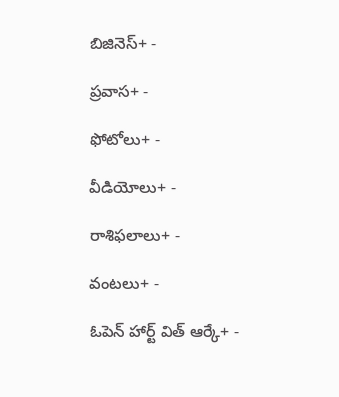బిజినెస్+ -

ప్రవాస+ -

ఫోటోలు+ -

వీడియోలు+ -

రాశిఫలాలు+ -

వంటలు+ -

ఓపెన్ హార్ట్ విత్ ఆర్కే+ -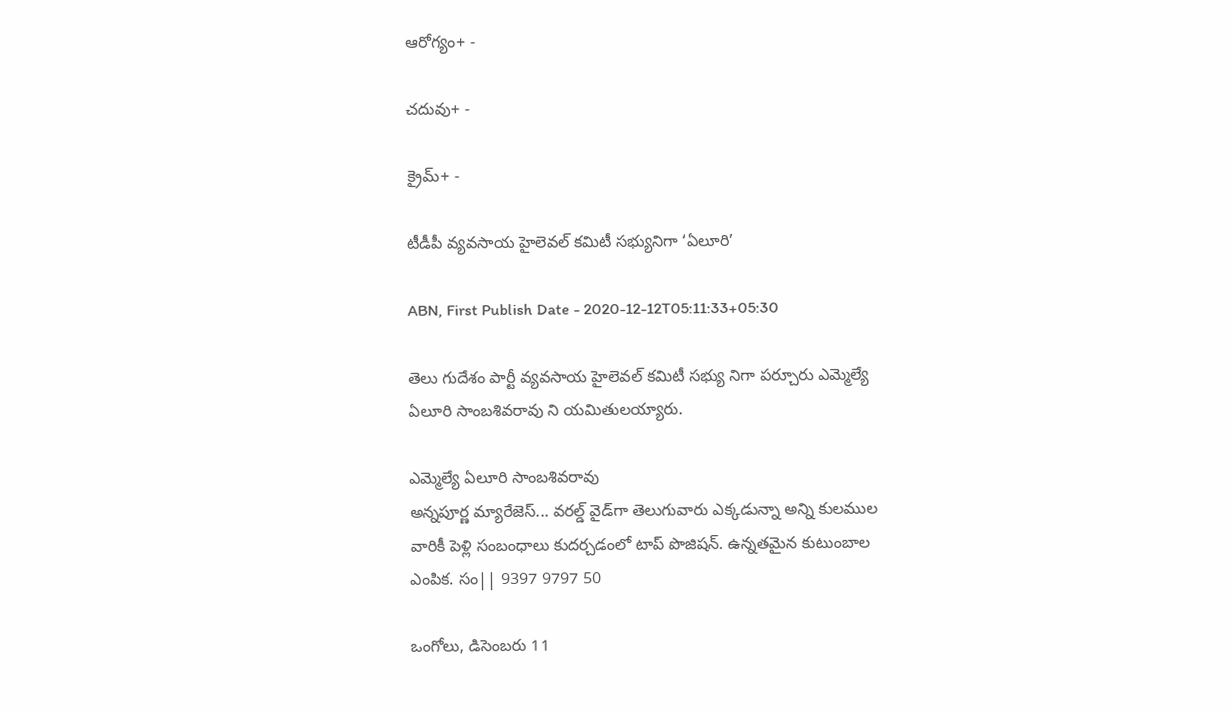ఆరోగ్యం+ -

చదువు+ -

క్రైమ్+ -

టీడీపీ వ్యవసాయ హైలెవల్‌ కమిటీ సభ్యునిగా ‘ఏలూరి’

ABN, First Publish Date - 2020-12-12T05:11:33+05:30

తెలు గుదేశం పార్టీ వ్యవసాయ హైలెవల్‌ కమిటీ సభ్యు నిగా పర్చూరు ఎమ్మెల్యే ఏలూరి సాంబశివరావు ని యమితులయ్యారు.

ఎమ్మెల్యే ఏలూరి సాంబశివరావు
అన్నపూర్ణ మ్యారేజెస్... వరల్డ్ వైడ్‌గా తెలుగువారు ఎక్కడున్నా అన్ని కులముల వారికీ పెళ్లి సంబంధాలు కుదర్చడంలో టాప్ పొజిషన్. ఉన్నతమైన కుటుంబాల ఎంపిక. సం|| 9397 9797 50

ఒంగోలు, డిసెంబరు 11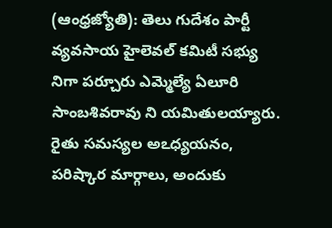(ఆంధ్రజ్యోతి): తెలు గుదేశం పార్టీ వ్యవసాయ హైలెవల్‌ కమిటీ సభ్యు నిగా పర్చూరు ఎమ్మెల్యే ఏలూరి సాంబశివరావు ని యమితులయ్యారు. రైతు సమస్యల అఽధ్యయనం, పరిష్కార మార్గాలు, అందుకు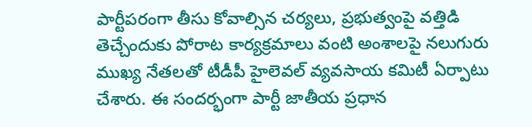పార్టీపరంగా తీసు కోవాల్సిన చర్యలు, ప్రభుత్వంపై వత్తిడి తెచ్చేందుకు పోరాట కార్యక్రమాలు వంటి అంశాలపై నలుగురు ముఖ్య నేతలతో టీడీపీ హైలెవల్‌ వ్యవసాయ కమిటీ ఏర్పాటు చేశారు. ఈ సందర్భంగా పార్టీ జాతీయ ప్రధాన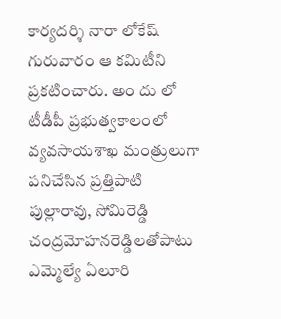కార్యదర్శి నారా లోకేష్‌ గురువారం ఆ కమిటీని ప్రకటించారు. అం దు లో టీడీపీ ప్రభుత్వకాలంలో వ్యవసాయశాఖ మంత్రులుగా పనిచేసిన ప్రత్తిపాటి పుల్లారావు, సోమిరెడ్డి చంద్రమోహనరెడ్డిలతోపాటు ఎమ్మెల్యే ఏలూరి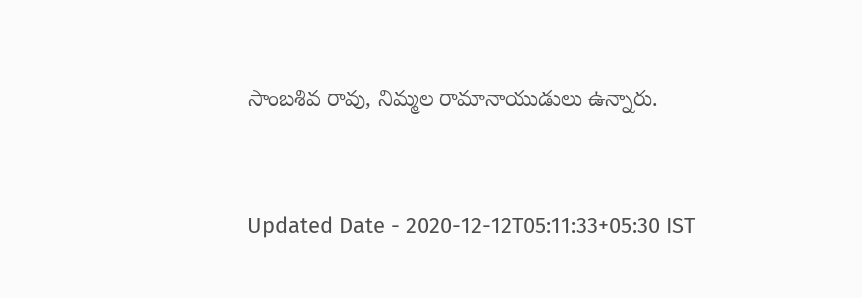సాంబశివ రావు, నిమ్మల రామానాయుడులు ఉన్నారు.


Updated Date - 2020-12-12T05:11:33+05:30 IST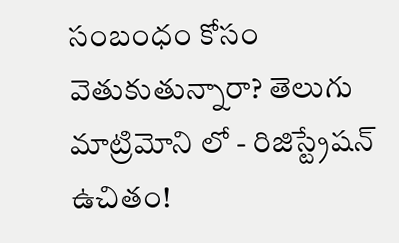సంబంధం కోసం వెతుకుతున్నారా? తెలుగు మాట్రిమోని లో - రిజిస్ట్రేషన్ ఉచితం!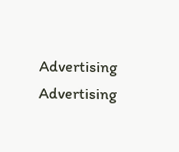Advertising
Advertising